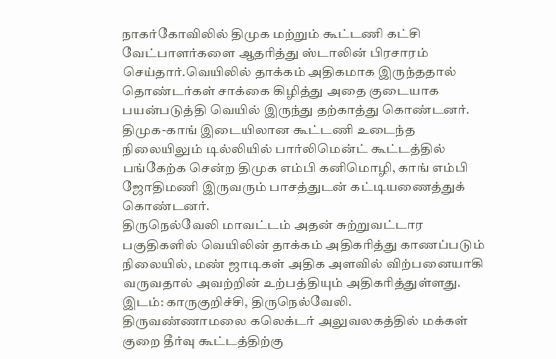நாகர்கோவிலில் திமுக மற்றும் கூட்டணி கட்சி வேட்பாளர்களை ஆதரித்து ஸ்டாலின் பிரசாரம் செய்தார்.வெயிலில் தாக்கம் அதிகமாக இருந்ததால் தொண்டர்கள் சாக்கை கிழித்து அதை குடையாக பயன்படுத்தி வெயில் இருந்து தற்காத்து கொண்டனர்.
திமுக-காங் இடையிலான கூட்டணி உடைந்த நிலையிலும் டில்லியில் பார்லிமென்ட் கூட்டத்தில் பங்கேற்க சென்ற திமுக எம்பி கனிமொழி, காங் எம்பி ஜோதிமணி இருவரும் பாசத்துடன் கட்டியணைத்துக் கொண்டனர்.
திருநெல்வேலி மாவட்டம் அதன் சுற்றுவட்டார பகுதிகளில் வெயிலின் தாக்கம் அதிகரித்து காணப்படும் நிலையில், மண் ஜாடிகள் அதிக அளவில் விற்பனையாகி வருவதால் அவற்றின் உற்பத்தியும் அதிகரித்துள்ளது. இடம்: காருகுறிச்சி, திருநெல்வேலி.
திருவண்ணாமலை கலெக்டர் அலுவலகத்தில் மக்கள் குறை தீர்வு கூட்டத்திற்கு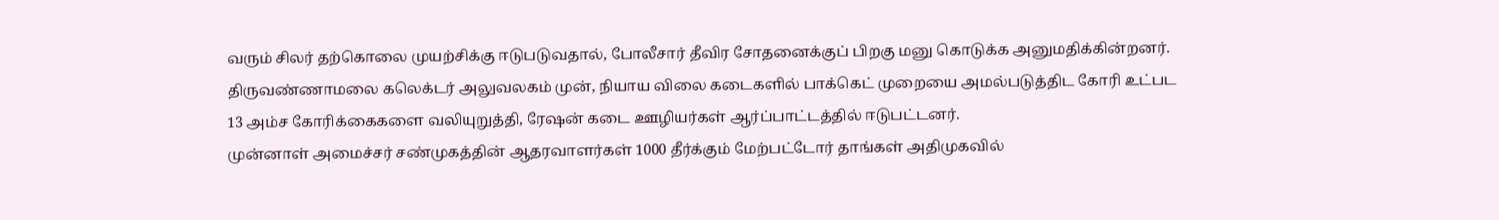வரும் சிலர் தற்கொலை முயற்சிக்கு ஈடுபடுவதால், போலீசார் தீவிர சோதனைக்குப் பிறகு மனு கொடுக்க அனுமதிக்கின்றனர்.
திருவண்ணாமலை கலெக்டர் அலுவலகம் முன், நியாய விலை கடைகளில் பாக்கெட் முறையை அமல்படுத்திட கோரி உட்பட 13 அம்ச கோரிக்கைகளை வலியுறுத்தி, ரேஷன் கடை ஊழியர்கள் ஆர்ப்பாட்டத்தில் ஈடுபட்டனர்.
முன்னாள் அமைச்சர் சண்முகத்தின் ஆதரவாளர்கள் 1000 தீர்க்கும் மேற்பட்டோர் தாங்கள் அதிமுகவில்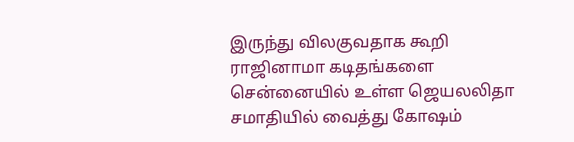இருந்து விலகுவதாக கூறி ராஜினாமா கடிதங்களை சென்னையில் உள்ள ஜெயலலிதா சமாதியில் வைத்து கோஷம்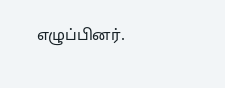எழுப்பினர்.